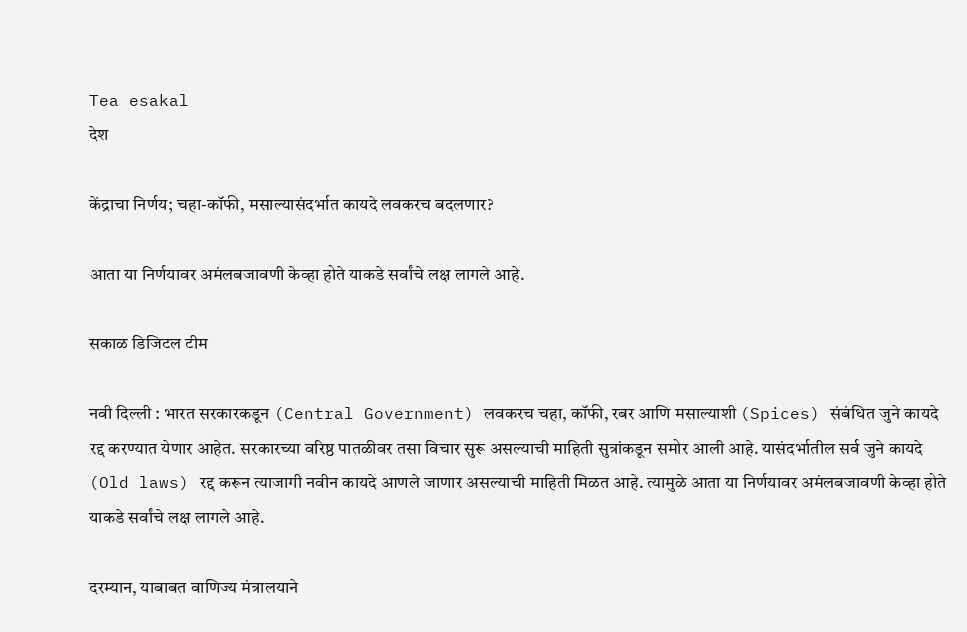Tea esakal
देश

केंद्राचा निर्णय; चहा-कॉफी, मसाल्यासंदर्भात कायदे लवकरच बदलणार?

आता या निर्णयावर अमंलबजावणी केव्हा होते याकडे सर्वांचे लक्ष लागले आहे.

सकाळ डिजिटल टीम

नवी दिल्ली : भारत सरकारकडून (Central Government) लवकरच चहा, कॉफी, रबर आणि मसाल्याशी (Spices) संबंधित जुने कायदे रद्द करण्यात येणार आहेत. सरकारच्या वरिष्ठ पातळीवर तसा विचार सुरू असल्याची माहिती सुत्रांकडून समोर आली आहे. यासंदर्भातील सर्व जुने कायदे (Old laws) रद्द करून त्याजागी नवीन कायदे आणले जाणार असल्याची माहिती मिळत आहे. त्यामुळे आता या निर्णयावर अमंलबजावणी केव्हा होते याकडे सर्वांचे लक्ष लागले आहे.

दरम्यान, याबाबत वाणिज्य मंत्रालयाने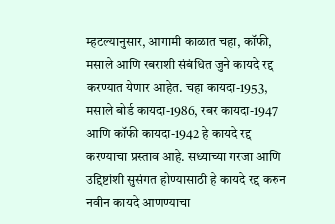म्हटल्यानुसार, आगामी काळात चहा, कॉफी, मसाले आणि रबराशी संबंधित जुने कायदे रद्द करण्यात येणार आहेत. चहा कायदा-1953, मसाले बोर्ड कायदा-1986, रबर कायदा-1947 आणि कॉफी कायदा-1942 हे कायदे रद्द करण्याचा प्रस्ताव आहे. सध्याच्या गरजा आणि उद्दिष्टांशी सुसंगत होण्यासाठी हे कायदे रद्द करुन नवीन कायदे आणण्याचा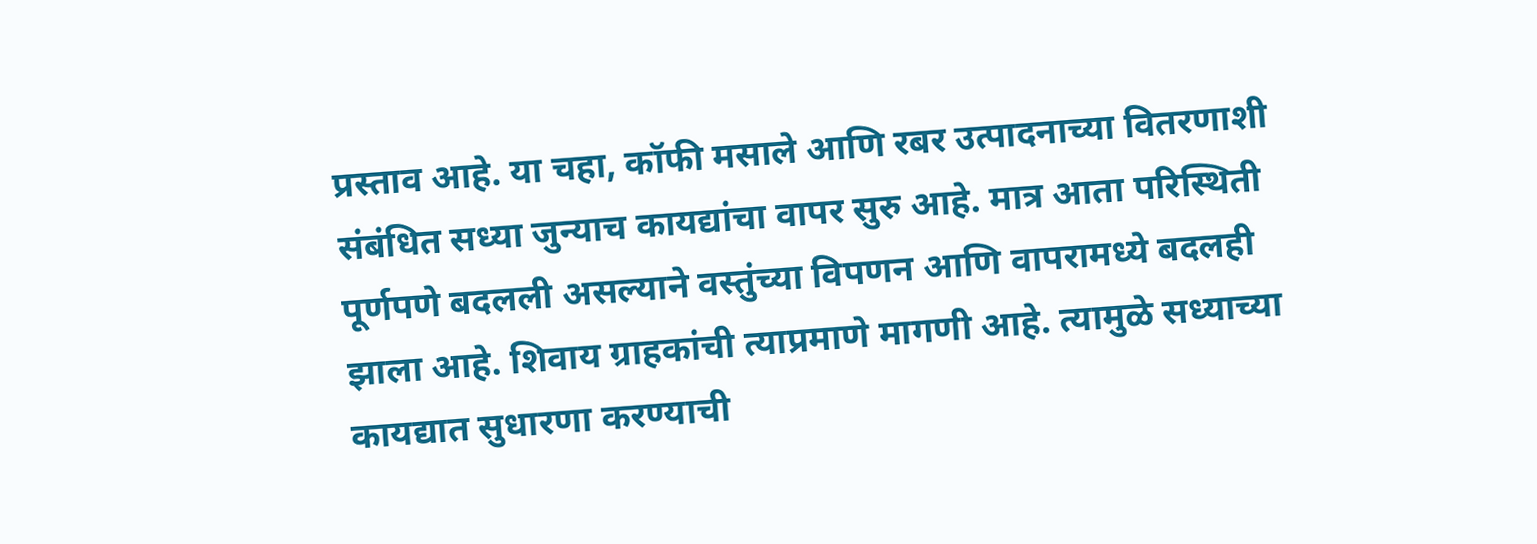प्रस्ताव आहे. या चहा, कॉफी मसाले आणि रबर उत्पादनाच्या वितरणाशी संबंधित सध्या जुन्याच कायद्यांचा वापर सुरु आहे. मात्र आता परिस्थिती पूर्णपणे बदलली असल्याने वस्तुंच्या विपणन आणि वापरामध्ये बदलही झाला आहे. शिवाय ग्राहकांची त्याप्रमाणे मागणी आहे. त्यामुळे सध्याच्या कायद्यात सुधारणा करण्याची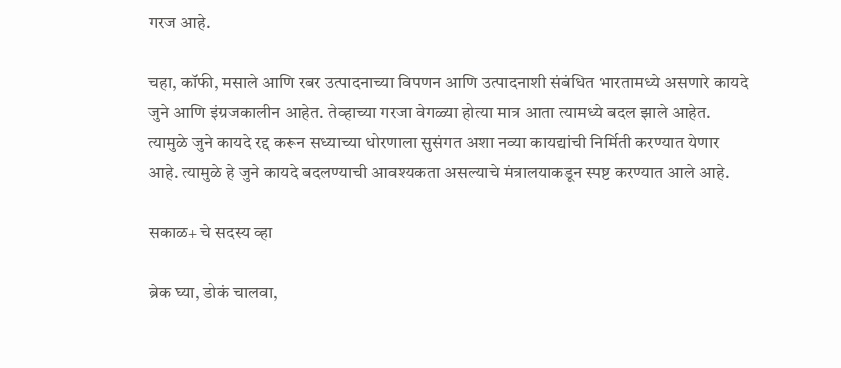गरज आहे.

चहा, कॉफी, मसाले आणि रबर उत्पादनाच्या विपणन आणि उत्पादनाशी संबंधित भारतामध्ये असणारे कायदे जुने आणि इंग्रजकालीन आहेत. तेव्हाच्या गरजा वेगळ्या होत्या मात्र आता त्यामध्ये बदल झाले आहेत. त्यामुळे जुने कायदे रद्द करून सध्याच्या धोरणाला सुसंगत अशा नव्या कायद्यांची निर्मिती करण्यात येणार आहे. त्यामुळे हे जुने कायदे बदलण्याची आवश्यकता असल्याचे मंत्रालयाकडून स्पष्ट करण्यात आले आहे.

सकाळ+ चे सदस्य व्हा

ब्रेक घ्या, डोकं चालवा,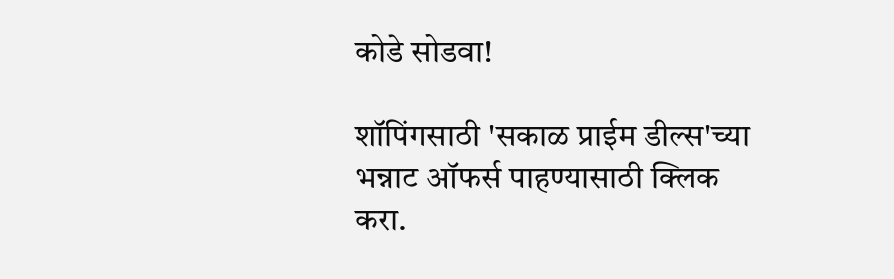कोडे सोडवा!

शॉपिंगसाठी 'सकाळ प्राईम डील्स'च्या भन्नाट ऑफर्स पाहण्यासाठी क्लिक करा.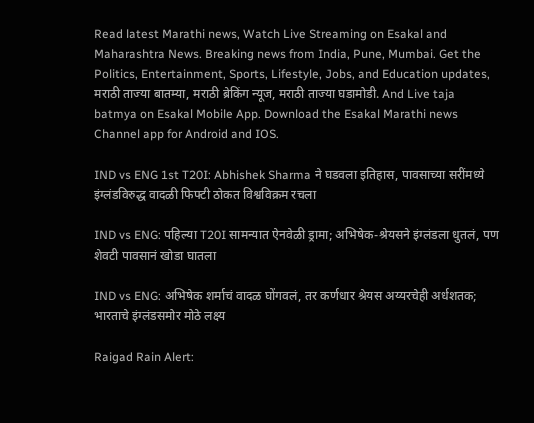Read latest Marathi news, Watch Live Streaming on Esakal and Maharashtra News. Breaking news from India, Pune, Mumbai. Get the Politics, Entertainment, Sports, Lifestyle, Jobs, and Education updates, मराठी ताज्या बातम्या, मराठी ब्रेकिंग न्यूज, मराठी ताज्या घडामोडी. And Live taja batmya on Esakal Mobile App. Download the Esakal Marathi news Channel app for Android and IOS.

IND vs ENG 1st T20I: Abhishek Sharma ने घडवला इतिहास, पावसाच्या सरींमध्ये इंग्लंडविरुद्ध वादळी फिफ्टी ठोकत विश्वविक्रम रचला

IND vs ENG: पहिल्या T20I सामन्यात ऐनवेळी ड्रामा; अभिषेक-श्रेयसने इंग्लंडला धुतलं, पण शेवटी पावसानं खोडा घातला

IND vs ENG: अभिषेक शर्माचं वादळ घोंगवलं, तर कर्णधार श्रेयस अय्यरचेही अर्धशतक; भारताचे इंग्लंडसमोर मोठे लक्ष्य

Raigad Rain Alert: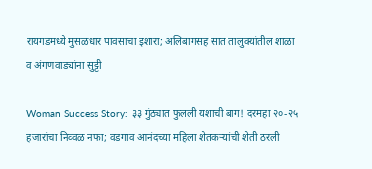रायगडमध्ये मुसळधार पावसाचा इशारा; अलिबागसह सात तालुक्यांतील शाळा व अंगणवाड्यांना सुट्टी

Woman Success Story: ३३ गुंठ्यात फुलली यशाची बाग! दरमहा २०-२५ हजारांचा निव्वळ नफा; वडगाव आनंदच्या महिला शेतकऱ्यांची शेती ठरली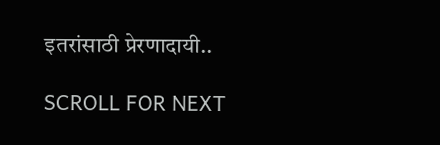इतरांसाठी प्रेरणादायी..

SCROLL FOR NEXT